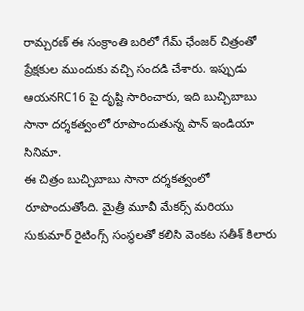రామ్చరణ్ ఈ సంక్రాంతి బరిలో గేమ్ ఛేంజర్ చిత్రంతో ప్రేక్షకుల ముందుకు వచ్చి సందడి చేశారు. ఇప్పుడు ఆయనRC16 పై దృష్టి సారించారు, ఇది బుచ్చిబాబు సానా దర్శకత్వంలో రూపొందుతున్న పాన్ ఇండియా సినిమా.
ఈ చిత్రం బుచ్చిబాబు సానా దర్శకత్వంలో రూపొందుతోంది. మైత్రీ మూవీ మేకర్స్ మరియు సుకుమార్ రైటింగ్స్ సంస్థలతో కలిసి వెంకట సతీశ్ కిలారు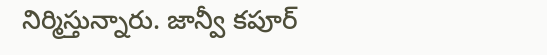నిర్మిస్తున్నారు. జాన్వీ కపూర్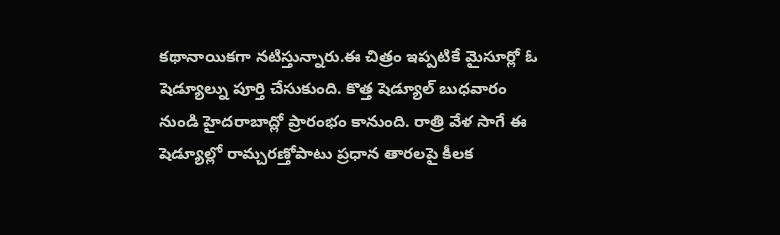కథానాయికగా నటిస్తున్నారు.ఈ చిత్రం ఇప్పటికే మైసూర్లో ఓ షెడ్యూల్ను పూర్తి చేసుకుంది. కొత్త షెడ్యూల్ బుధవారం నుండి హైదరాబాద్లో ప్రారంభం కానుంది. రాత్రి వేళ సాగే ఈ షెడ్యూల్లో రామ్చరణ్తోపాటు ప్రధాన తారలపై కీలక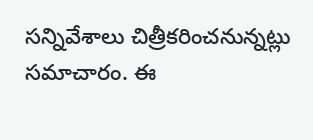సన్నివేశాలు చిత్రీకరించనున్నట్లు సమాచారం. ఈ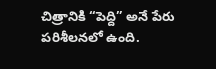చిత్రానికి “పెద్ది” అనే పేరు పరిశీలనలో ఉంది.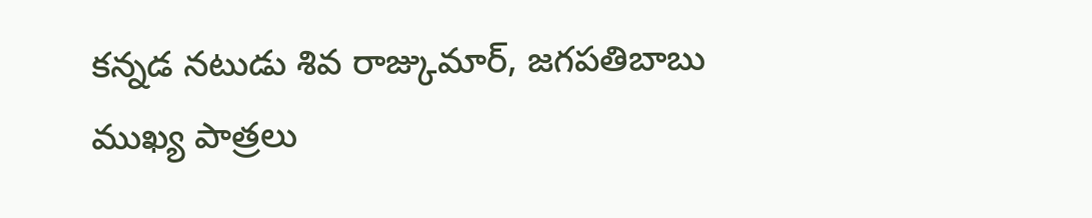కన్నడ నటుడు శివ రాజ్కుమార్, జగపతిబాబు ముఖ్య పాత్రలు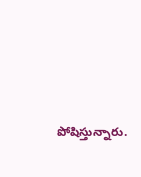పోషిస్తున్నారు.